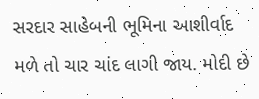સરદાર સાહેબની ભૂમિના આશીર્વાદ મળે તો ચાર ચાંદ લાગી જાય. મોદી છે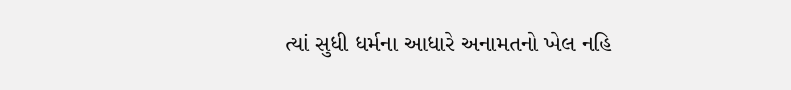ત્યાં સુધી ધર્મના આધારે અનામતનો ખેલ નહિ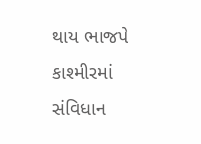થાય ભાજપે કાશ્મીરમાં સંવિધાન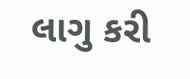લાગુ કરી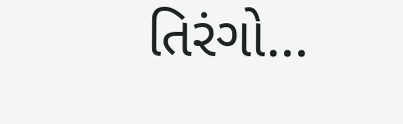તિરંગો…